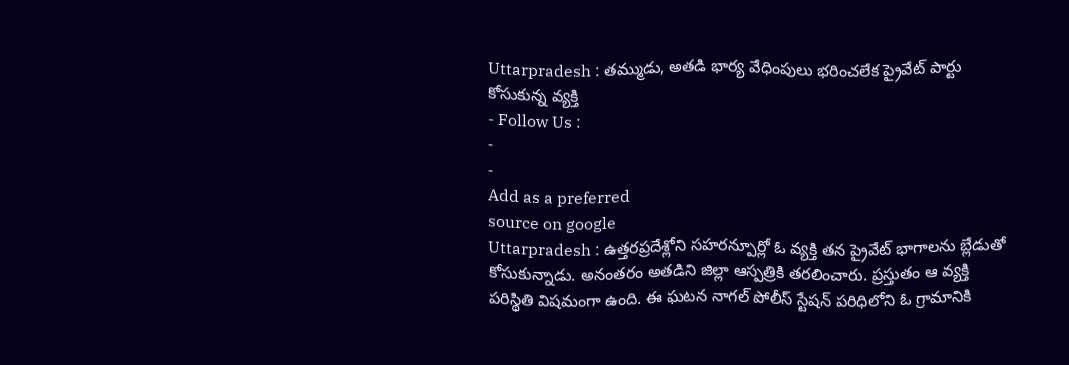Uttarpradesh : తమ్ముడు, అతడి భార్య వేధింపులు భరించలేక ప్రైవేట్ పార్టు కోసుకున్న వ్యక్తి
- Follow Us :
-
-
Add as a preferred
source on google
Uttarpradesh : ఉత్తరప్రదేశ్లోని సహరన్పూర్లో ఓ వ్యక్తి తన ప్రైవేట్ భాగాలను బ్లేడుతో కోసుకున్నాడు. అనంతరం అతడిని జిల్లా ఆస్పత్రికి తరలించారు. ప్రస్తుతం ఆ వ్యక్తి పరిస్థితి విషమంగా ఉంది. ఈ ఘటన నాగల్ పోలీస్ స్టేషన్ పరిధిలోని ఓ గ్రామానికి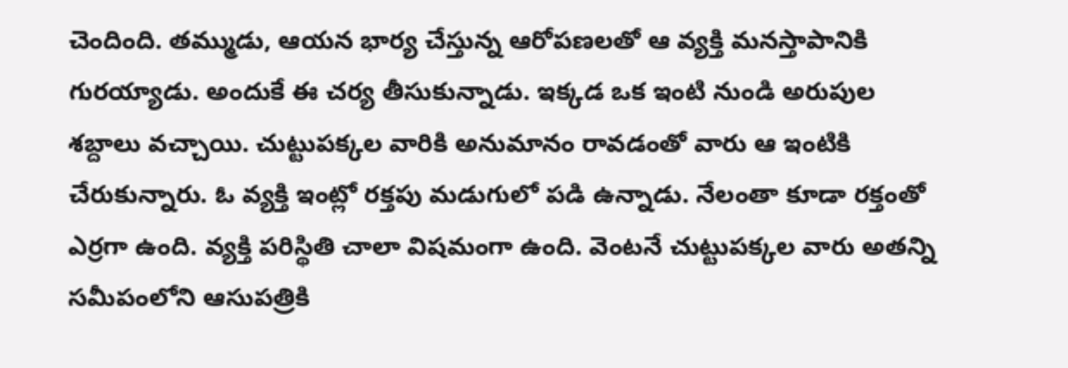చెందింది. తమ్ముడు, ఆయన భార్య చేస్తున్న ఆరోపణలతో ఆ వ్యక్తి మనస్తాపానికి గురయ్యాడు. అందుకే ఈ చర్య తీసుకున్నాడు. ఇక్కడ ఒక ఇంటి నుండి అరుపుల శబ్దాలు వచ్చాయి. చుట్టుపక్కల వారికి అనుమానం రావడంతో వారు ఆ ఇంటికి చేరుకున్నారు. ఓ వ్యక్తి ఇంట్లో రక్తపు మడుగులో పడి ఉన్నాడు. నేలంతా కూడా రక్తంతో ఎర్రగా ఉంది. వ్యక్తి పరిస్థితి చాలా విషమంగా ఉంది. వెంటనే చుట్టుపక్కల వారు అతన్ని సమీపంలోని ఆసుపత్రికి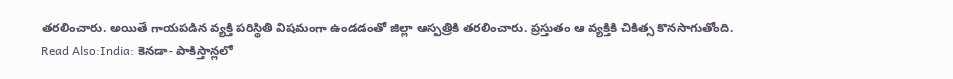తరలించారు. అయితే గాయపడిన వ్యక్తి పరిస్థితి విషమంగా ఉండడంతో జిల్లా ఆస్పత్రికి తరలించారు. ప్రస్తుతం ఆ వ్యక్తికి చికిత్స కొనసాగుతోంది.
Read Also:India: కెనడా- పాకిస్తాన్లలో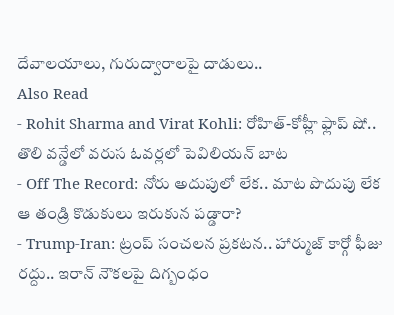దేవాలయాలు, గురుద్వారాలపై దాడులు..
Also Read
- Rohit Sharma and Virat Kohli: రోహిత్-కోహ్లీ ఫ్లాప్ షో.. తొలి వన్డేలో వరుస ఓవర్లలో పెవిలియన్ బాట
- Off The Record: నోరు అదుపులో లేక.. మాట పొదుపు లేక ఆ తండ్రి కొడుకులు ఇరుకున పడ్డారా?
- Trump-Iran: ట్రంప్ సంచలన ప్రకటన.. హార్ముజ్ కార్గో ఫీజు రద్దు.. ఇరాన్ నౌకలపై దిగ్బంధం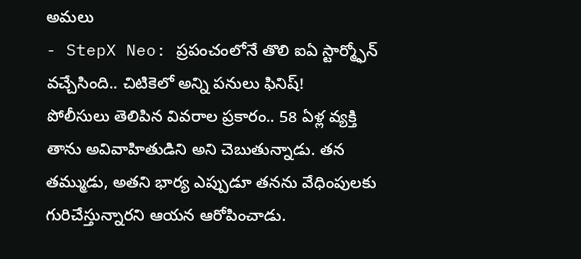అమలు
- StepX Neo: ప్రపంచంలోనే తొలి ఐఏ స్టార్మ్ఫోన్ వచ్చేసింది.. చిటికెలో అన్ని పనులు ఫినిష్!
పోలీసులు తెలిపిన వివరాల ప్రకారం.. 58 ఏళ్ల వ్యక్తి తాను అవివాహితుడిని అని చెబుతున్నాడు. తన తమ్ముడు, అతని భార్య ఎప్పుడూ తనను వేధింపులకు గురిచేస్తున్నారని ఆయన ఆరోపించాడు.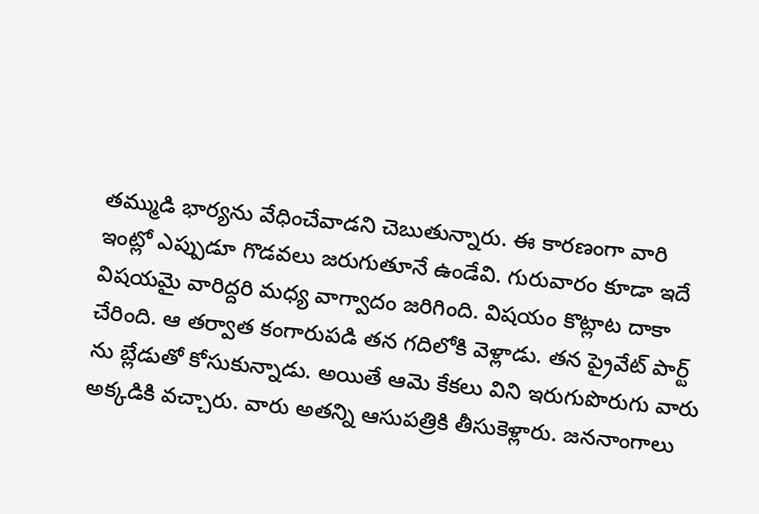తమ్ముడి భార్యను వేధించేవాడని చెబుతున్నారు. ఈ కారణంగా వారి ఇంట్లో ఎప్పుడూ గొడవలు జరుగుతూనే ఉండేవి. గురువారం కూడా ఇదే విషయమై వారిద్దరి మధ్య వాగ్వాదం జరిగింది. విషయం కొట్లాట దాకా చేరింది. ఆ తర్వాత కంగారుపడి తన గదిలోకి వెళ్లాడు. తన ప్రైవేట్ పార్ట్ ను బ్లేడుతో కోసుకున్నాడు. అయితే ఆమె కేకలు విని ఇరుగుపొరుగు వారు అక్కడికి వచ్చారు. వారు అతన్ని ఆసుపత్రికి తీసుకెళ్లారు. జననాంగాలు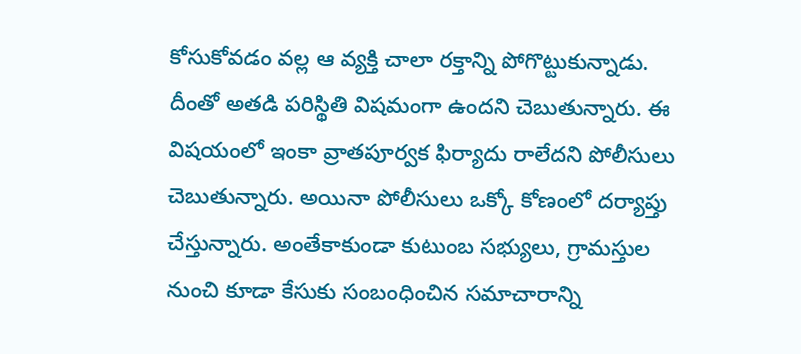కోసుకోవడం వల్ల ఆ వ్యక్తి చాలా రక్తాన్ని పోగొట్టుకున్నాడు. దీంతో అతడి పరిస్థితి విషమంగా ఉందని చెబుతున్నారు. ఈ విషయంలో ఇంకా వ్రాతపూర్వక ఫిర్యాదు రాలేదని పోలీసులు చెబుతున్నారు. అయినా పోలీసులు ఒక్కో కోణంలో దర్యాప్తు చేస్తున్నారు. అంతేకాకుండా కుటుంబ సభ్యులు, గ్రామస్తుల నుంచి కూడా కేసుకు సంబంధించిన సమాచారాన్ని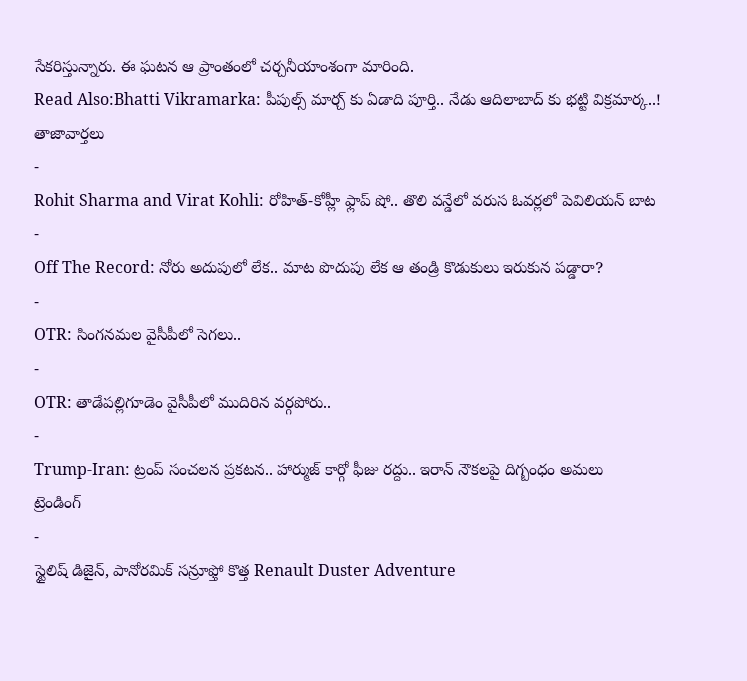సేకరిస్తున్నారు. ఈ ఘటన ఆ ప్రాంతంలో చర్చనీయాంశంగా మారింది.
Read Also:Bhatti Vikramarka: పీపుల్స్ మార్చ్ కు ఏడాది పూర్తి.. నేడు ఆదిలాబాద్ కు భట్టి విక్రమార్క..!
తాజావార్తలు
-
Rohit Sharma and Virat Kohli: రోహిత్-కోహ్లీ ఫ్లాప్ షో.. తొలి వన్డేలో వరుస ఓవర్లలో పెవిలియన్ బాట
-
Off The Record: నోరు అదుపులో లేక.. మాట పొదుపు లేక ఆ తండ్రి కొడుకులు ఇరుకున పడ్డారా?
-
OTR: సింగనమల వైసీపీలో సెగలు..
-
OTR: తాడేపల్లిగూడెం వైసీపీలో ముదిరిన వర్గపోరు..
-
Trump-Iran: ట్రంప్ సంచలన ప్రకటన.. హార్ముజ్ కార్గో ఫీజు రద్దు.. ఇరాన్ నౌకలపై దిగ్బంధం అమలు
ట్రెండింగ్
-
స్టైలిష్ డిజైన్, పానోరమిక్ సన్రూఫ్తో కొత్త Renault Duster Adventure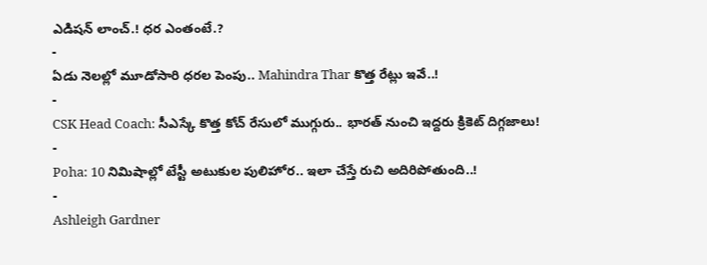ఎడిషన్ లాంచ్.! ధర ఎంతంటే.?
-
ఏడు నెలల్లో మూడోసారి ధరల పెంపు.. Mahindra Thar కొత్త రేట్లు ఇవే..!
-
CSK Head Coach: సీఎస్కే కొత్త కోచ్ రేసులో ముగ్గురు.. భారత్ నుంచి ఇద్దరు క్రికెట్ దిగ్గజాలు!
-
Poha: 10 నిమిషాల్లో టేస్టీ అటుకుల పులిహోర.. ఇలా చేస్తే రుచి అదిరిపోతుంది..!
-
Ashleigh Gardner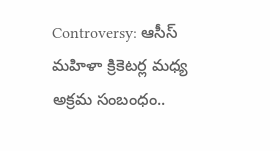Controversy: ఆసీస్ మహిళా క్రికెటర్ల మధ్య అక్రమ సంబంధం..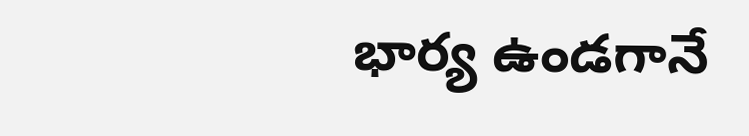భార్య ఉండగానే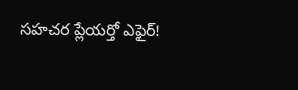సహచర ప్లేయర్తో ఎఫైర్!